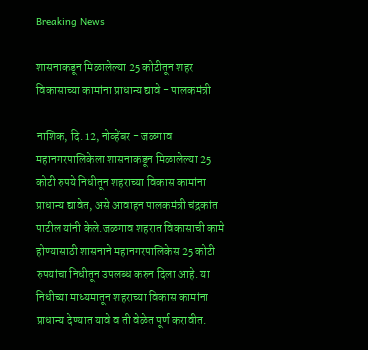Breaking News

शासनाकडून मिळालेल्या 25 कोटीतून शहर विकासाच्या कामांना प्राधान्य द्यावे - पालकमंत्री

नाशिक, दि. 12, नोव्हेंबर - जळगाव महानगरपालिकेला शासनाकडून मिळालेल्या 25 कोटी रुपये निधीतून शहराच्या विकास कामांना प्राधान्य द्यावेत, असे आवाहन पालकमंत्री चंद्रकांत पाटील यांनी केले.जळगाव शहरात विकासाची कामे होण्यासाठी शासनाने महानगरपालिकेस 25 कोटी रुपयांचा निधीतून उपलब्ध करुन दिला आहे. या निधीच्या माध्यमातून शहराच्या विकास कामांना प्राधान्य देण्यात यावे व ती वेळेत पूर्ण करावीत.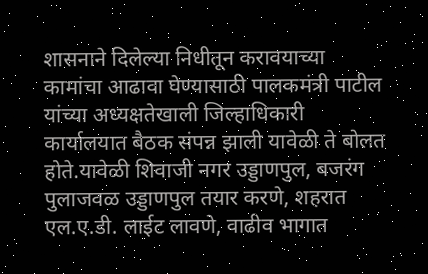शासनाने दिलेल्या निधीतून करावयाच्या कामांचा आढावा घेण्यासाठी पालकमंत्री पाटील यांच्या अध्यक्षतेखाली जिल्हाधिकारी कार्यालयात बैठक संपन्न झाली यावेळी ते बोलत होते.यावेळी शिवाजी नगर उड्डाणपुल, बजरंग पुलाजवळ उड्डाणपुल तयार करणे, शहरात एल.ए.डी. लाईट लावणे, वाढीव भागात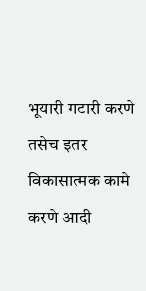भूयारी गटारी करणे तसेच इतर विकासात्मक कामे करणे आदी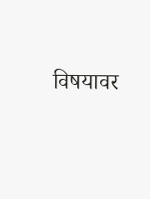विषयावर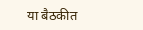या बैठकीत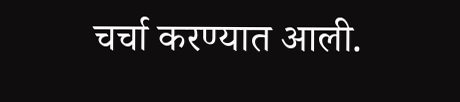चर्चा करण्यात आली.